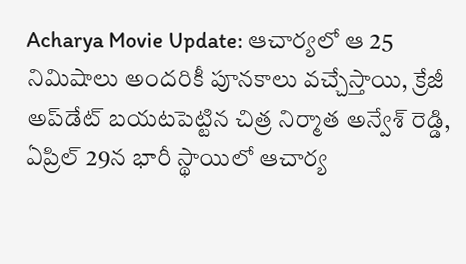Acharya Movie Update: ఆచార్యలో ఆ 25 నిమిషాలు అందరికీ పూనకాలు వచ్చేస్తాయి, క్రేజీ అప్‌డేట్ బయటపెట్టిన చిత్ర నిర్మాత అన్వేశ్ రెడ్డి, ఏప్రిల్ 29న భారీ స్థాయిలో ఆచార్య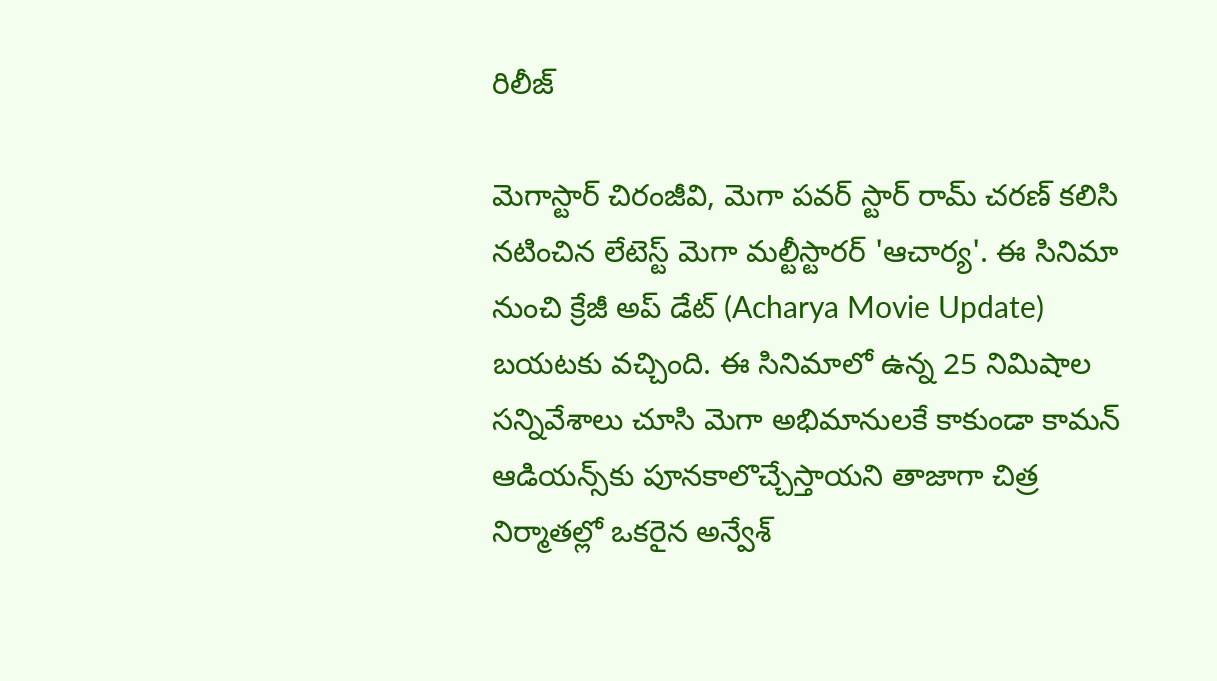రిలీజ్

మెగాస్టార్ చిరంజీవి, మెగా పవర్ స్టార్ రామ్ చరణ్ కలిసి నటించిన లేటెస్ట్ మెగా మల్టీస్టారర్ 'ఆచార్య'. ఈ సినిమా నుంచి క్రేజీ అప్ డేట్ (Acharya Movie Update) బయటకు వచ్చింది. ఈ సినిమాలో ఉన్న 25 నిమిషాల సన్నివేశాలు చూసి మెగా అభిమానులకే కాకుండా కామన్ ఆడియన్స్‌కు పూనకాలొచ్చేస్తాయని తాజాగా చిత్ర నిర్మాతల్లో ఒకరైన అన్వేశ్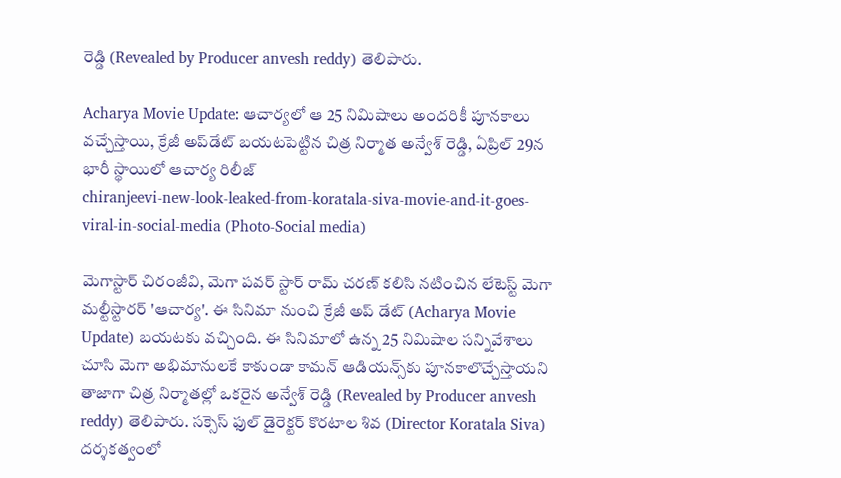రెడ్డి (Revealed by Producer anvesh reddy) తెలిపారు.

Acharya Movie Update: ఆచార్యలో ఆ 25 నిమిషాలు అందరికీ పూనకాలు వచ్చేస్తాయి, క్రేజీ అప్‌డేట్ బయటపెట్టిన చిత్ర నిర్మాత అన్వేశ్ రెడ్డి, ఏప్రిల్ 29న భారీ స్థాయిలో ఆచార్య రిలీజ్
chiranjeevi-new-look-leaked-from-koratala-siva-movie-and-it-goes-viral-in-social-media (Photo-Social media)

మెగాస్టార్ చిరంజీవి, మెగా పవర్ స్టార్ రామ్ చరణ్ కలిసి నటించిన లేటెస్ట్ మెగా మల్టీస్టారర్ 'ఆచార్య'. ఈ సినిమా నుంచి క్రేజీ అప్ డేట్ (Acharya Movie Update) బయటకు వచ్చింది. ఈ సినిమాలో ఉన్న 25 నిమిషాల సన్నివేశాలు చూసి మెగా అభిమానులకే కాకుండా కామన్ ఆడియన్స్‌కు పూనకాలొచ్చేస్తాయని తాజాగా చిత్ర నిర్మాతల్లో ఒకరైన అన్వేశ్ రెడ్డి (Revealed by Producer anvesh reddy) తెలిపారు. సక్సెస్ ఫుల్ డైరెక్టర్ కొరటాల శివ (Director Koratala Siva) దర్శకత్వంలో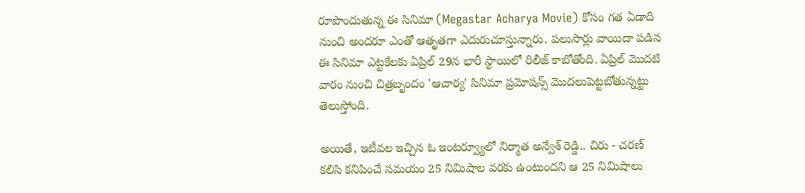రూపొందుతున్న ఈ సినిమా (Megastar Acharya Movie) కోసం గత ఏడాది నుంచి అందరూ ఎంతో ఆతృతగా ఎదురుచూస్తున్నారు. పలుసార్లు వాయిదా పడిన ఈ సినిమా ఎట్టకేలకు ఏప్రిల్ 29న భారీ స్థాయిలో రిలీజ్ కాబోతోంది. ఏప్రిల్ మొదటి వారం నుంచి చిత్రబృందం 'ఆచార్య' సినిమా ప్రమోషన్స్ మొదలుపెట్టబోతున్నట్టు తెలుస్తోంది.

అయితే, ఇటీవల ఇచ్చిన ఓ ఇంటర్వ్యూలో నిర్మాత అన్వేశ్ రెడ్డి.. చిరు - చరణ్ కలిసి కనిపించే సమయం 25 నిమిషాల వరకు ఉంటుందని ఆ 25 నిమిషాలు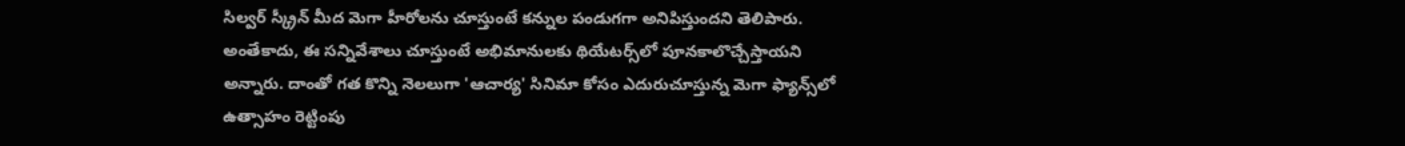సిల్వర్ స్క్రీన్ మీద మెగా హీరోలను చూస్తుంటే కన్నుల పండుగగా అనిపిస్తుందని తెలిపారు. అంతేకాదు, ఈ సన్నివేశాలు చూస్తుంటే అభిమానులకు థియేటర్స్‌లో పూనకాలొచ్చేస్తాయని అన్నారు. దాంతో గత కొన్ని నెలలుగా 'ఆచార్య' సినిమా కోసం ఎదురుచూస్తున్న మెగా ఫ్యాన్స్‌లో ఉత్సాహం రెట్టింపు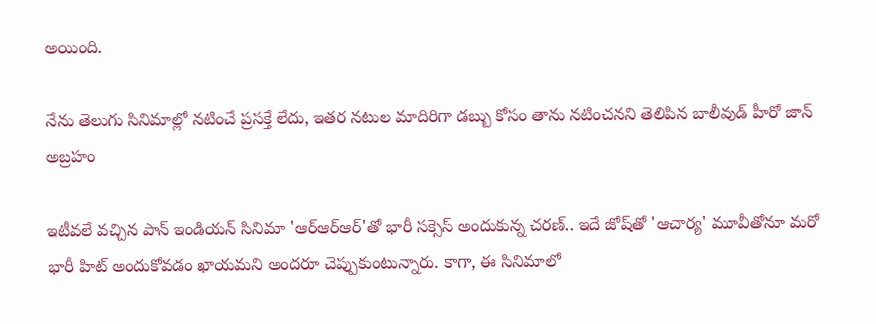అయింది.

నేను తెలుగు సినిమాల్లో నటించే ప్రసక్తే లేదు, ఇతర నటుల మాదిరిగా డబ్బు కోసం తాను నటించనని తెలిపిన బాలీవుడ్ హీరో జాన్‌ అబ్రహం

ఇటీవలే వచ్చిన పాన్ ఇండియన్ సినిమా 'ఆర్ఆర్ఆర్'తో భారీ సక్సెస్ అందుకున్న చరణ్.. ఇదే జోష్‌తో 'ఆచార్య' మూవీతోనూ మరో భారీ హిట్ అందుకోవడం ఖాయమని అందరూ చెప్పుకుంటున్నారు. కాగా, ఈ సినిమాలో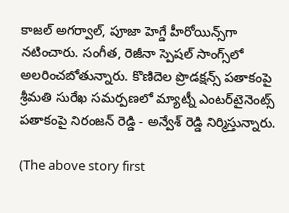కాజల్ అగర్వాల్, పూజా హెగ్డే హీరోయిన్స్‌గా నటించారు. సంగీత, రెజీనా స్పెషల్ సాంగ్స్‌లో అలరించబోతున్నారు. కొణిదెల ప్రొడక్షన్స్ పతాకంపై శ్రీమతి సురేఖ సమర్పణలో మ్యాట్నీ ఎంటర్‌టైనెంట్స్ పతాకంపై నిరంజన్ రెడ్డి - అన్వేశ్ రెడ్డి నిర్మిస్తున్నారు.

(The above story first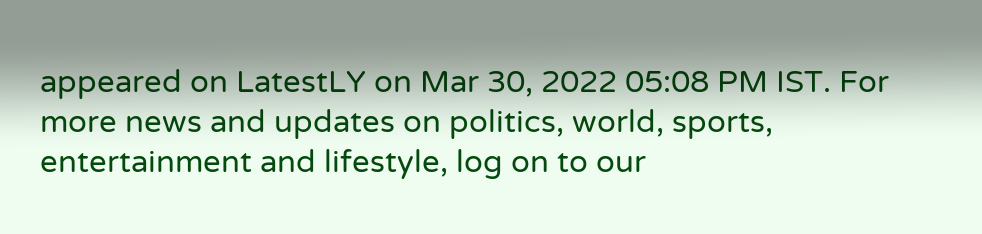appeared on LatestLY on Mar 30, 2022 05:08 PM IST. For more news and updates on politics, world, sports, entertainment and lifestyle, log on to our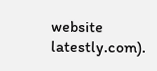website latestly.com).